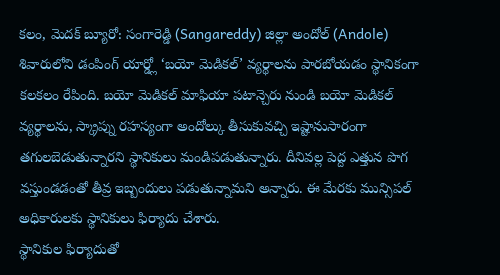కలం, మెదక్ బ్యూరో: సంగారెడ్డి (Sangareddy) జిల్లా అందోల్ (Andole) శివారులోని డంపింగ్ యార్డ్లో ‘బయో మెడికల్’ వ్యర్థాలను పారబోయడం స్థానికంగా కలకలం రేపింది. బయో మెడికల్ మాఫియా పటాన్చెరు నుండి బయో మెడికల్ వ్యర్థాలను, స్క్రాప్ను రహస్యంగా అందోల్కు తీసుకువచ్చి ఇష్టానుసారంగా తగులబెడుతున్నారని స్థానికులు మండిపడుతున్నారు. దీనివల్ల పెద్ద ఎత్తున పొగ వస్తుండడంతో తీవ్ర ఇబ్బందులు పడుతున్నామని అన్నారు. ఈ మేరకు మున్సిపల్ అధికారులకు స్థానికులు ఫిర్యాదు చేశారు.
స్థానికుల ఫిర్యాదుతో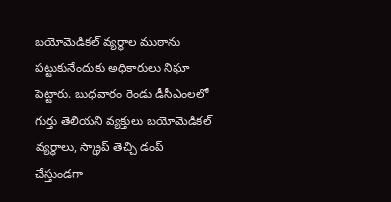బయోమెడికల్ వ్యర్థాల ముఠాను పట్టుకునేందుకు అధికారులు నిఘా పెట్టారు. బుధవారం రెండు డీసీఎంలలో గుర్తు తెలియని వ్యక్తులు బయోమెడికల్ వ్యర్థాలు, స్క్రాప్ తెచ్చి డంప్ చేస్తుండగా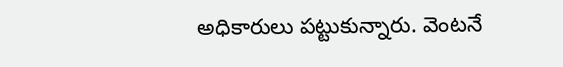అధికారులు పట్టుకున్నారు. వెంటనే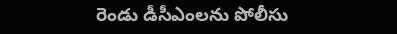రెండు డీసీఎంలను పోలీసు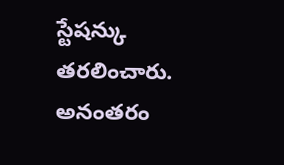స్టేషన్కు తరలించారు. అనంతరం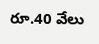రూ.40 వేలు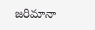జరిమానా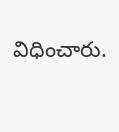విధించారు.